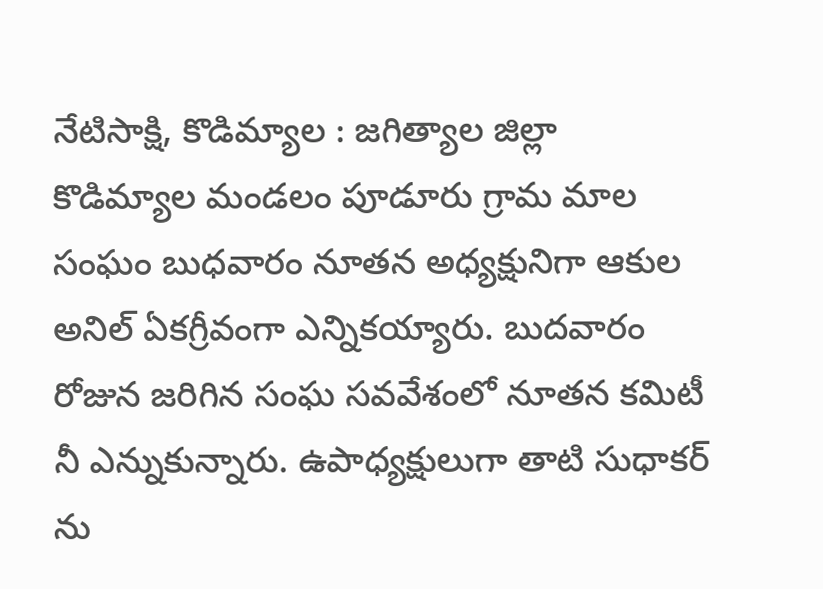నేటిసాక్షి, కొడిమ్యాల : జగిత్యాల జిల్లా కొడిమ్యాల మండలం పూడూరు గ్రామ మాల సంఘం బుధవారం నూతన అధ్యక్షునిగా ఆకుల అనిల్ ఏకగ్రీవంగా ఎన్నికయ్యారు. బుదవారం రోజున జరిగిన సంఘ సవవేశంలో నూతన కమిటీ నీ ఎన్నుకున్నారు. ఉపాధ్యక్షులుగా తాటి సుధాకర్ ను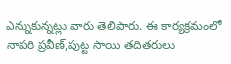ఎన్నుకున్నట్లు వారు తెలిపారు. ఈ కార్యక్రమంలో నాపరి ప్రవీణ్,పుట్ట సాయి తదితరులు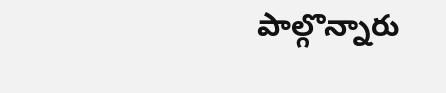పాల్గొన్నారు